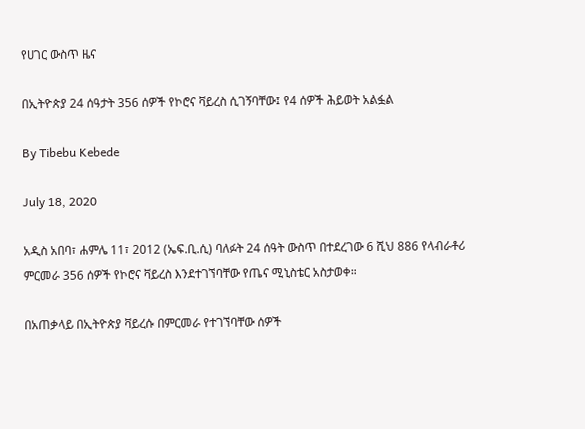የሀገር ውስጥ ዜና

በኢትዮጵያ 24 ሰዓታት 356 ሰዎች የኮሮና ቫይረስ ሲገኝባቸው፤ የ4 ሰዎች ሕይወት አልፏል

By Tibebu Kebede

July 18, 2020

አዲስ አበባ፣ ሐምሌ 11፣ 2012 (ኤፍ.ቢ.ሲ) ባለፉት 24 ሰዓት ውስጥ በተደረገው 6 ሺህ 886 የላብራቶሪ ምርመራ 356 ሰዎች የኮሮና ቫይረስ እንደተገኘባቸው የጤና ሚኒስቴር አስታወቀ።

በአጠቃላይ በኢትዮጵያ ቫይረሱ በምርመራ የተገኘባቸው ሰዎች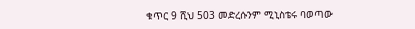ቁጥር 9 ሺህ 503 መድረሱንም ሚኒስቴሩ ባወጣው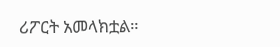ሪፖርት አመላክቷል።